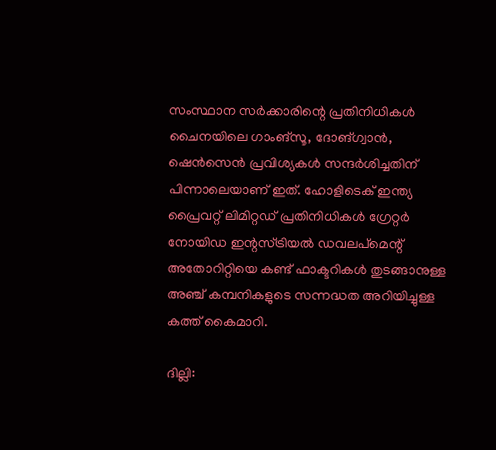സംസ്ഥാന സർക്കാരിന്റെ പ്രതിനിധികൾ ചൈനയിലെ ഗാംങ്സൂ, ദോങ്ഗ്വാൻ, ഷെൻസെൻ പ്രവിശ്യകൾ സന്ദർശിച്ചതിന് പിന്നാലെയാണ് ഇത്. ഹോളിടെക് ഇന്ത്യ പ്രൈവറ്റ് ലിമിറ്റഡ് പ്രതിനിധികൾ ഗ്രേറ്റർ നോയിഡ ഇന്റസ്ട്രിയൽ ഡവലപ്മെന്റ് അതോറിറ്റിയെ കണ്ട് ഫാക്ടറികൾ തുടങ്ങാനുള്ള അഞ്ച് കമ്പനികളുടെ സന്നദ്ധത അറിയിച്ചുള്ള കത്ത് കൈമാറി.

ദില്ലി: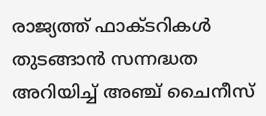രാജ്യത്ത് ഫാക്ടറികൾ തുടങ്ങാൻ സന്നദ്ധത അറിയിച്ച് അഞ്ച് ചൈനീസ്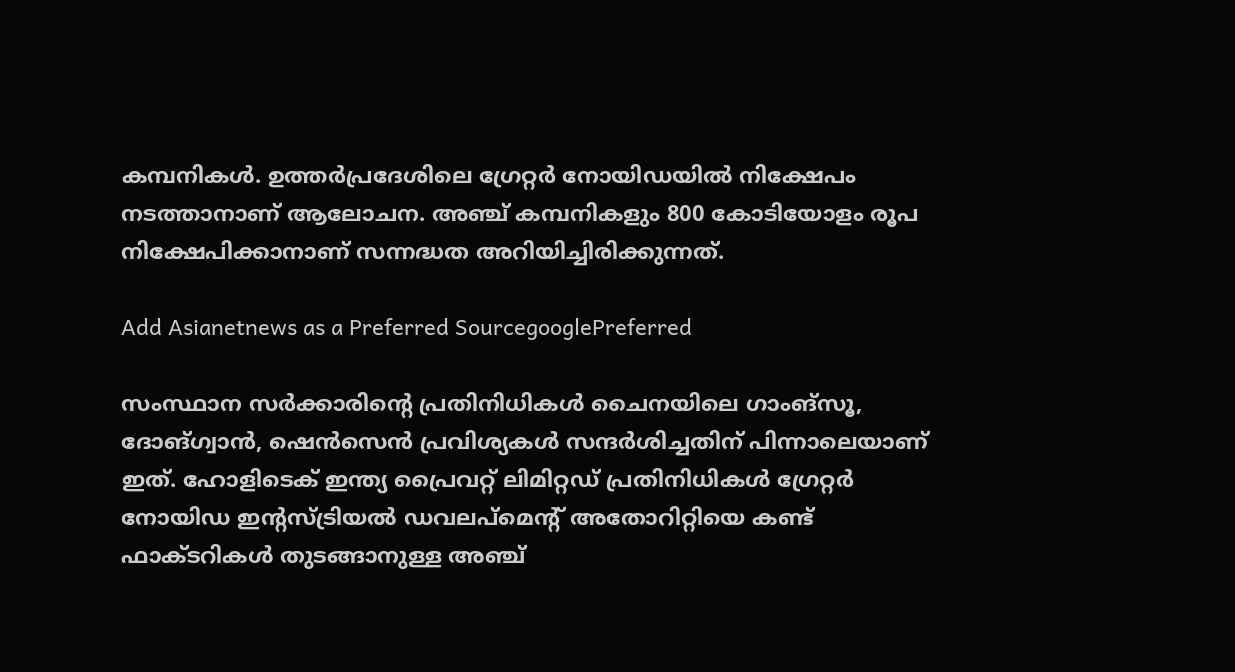കമ്പനികൾ. ഉത്തർപ്രദേശിലെ ഗ്രേറ്റർ നോയിഡയിൽ നിക്ഷേപം നടത്താനാണ് ആലോചന. അഞ്ച് കമ്പനികളും 800 കോടിയോളം രൂപ നിക്ഷേപിക്കാനാണ് സന്നദ്ധത അറിയിച്ചിരിക്കുന്നത്.

Add Asianetnews as a Preferred SourcegooglePreferred

സംസ്ഥാന സർക്കാരിന്റെ പ്രതിനിധികൾ ചൈനയിലെ ഗാംങ്സൂ, ദോങ്ഗ്വാൻ, ഷെൻസെൻ പ്രവിശ്യകൾ സന്ദർശിച്ചതിന് പിന്നാലെയാണ് ഇത്. ഹോളിടെക് ഇന്ത്യ പ്രൈവറ്റ് ലിമിറ്റഡ് പ്രതിനിധികൾ ഗ്രേറ്റർ നോയിഡ ഇന്റസ്ട്രിയൽ ഡവലപ്മെന്റ് അതോറിറ്റിയെ കണ്ട് ഫാക്ടറികൾ തുടങ്ങാനുള്ള അഞ്ച്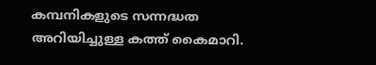കമ്പനികളുടെ സന്നദ്ധത അറിയിച്ചുള്ള കത്ത് കൈമാറി.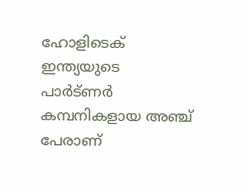ഹോളിടെക് ഇന്ത്യയുടെ പാർട്‌ണർ കമ്പനികളായ അഞ്ച് പേരാണ്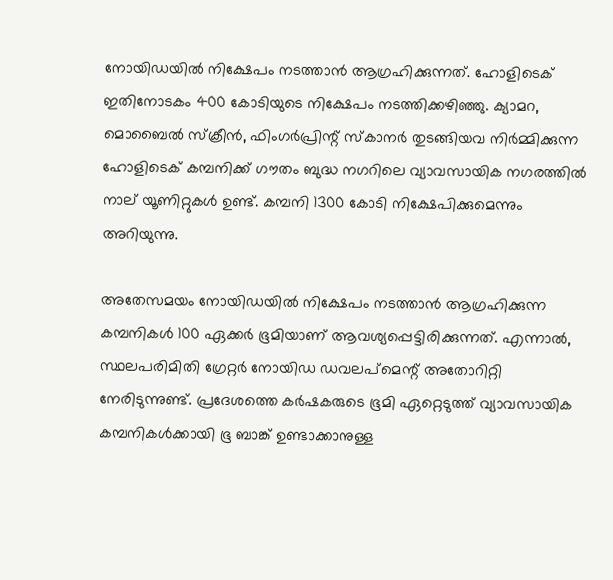നോയിഡയിൽ നിക്ഷേപം നടത്താൻ ആഗ്രഹിക്കുന്നത്. ഹോളിടെക് ഇതിനോടകം 400 കോടിയുടെ നിക്ഷേപം നടത്തിക്കഴിഞ്ഞു. ക്യാമറ, മൊബൈൽ സ്ക്രീൻ, ഫിംഗർപ്രിന്റ് സ്കാനർ തുടങ്ങിയവ നിർമ്മിക്കുന്ന ഹോളിടെക് കമ്പനിക്ക് ഗൗതം ബുദ്ധ നഗറിലെ വ്യാവസായിക നഗരത്തിൽ നാല് യൂണിറ്റുകൾ ഉണ്ട്. കമ്പനി 1300 കോടി നിക്ഷേപിക്കുമെന്നും അറിയുന്നു.

അതേസമയം നോയിഡയിൽ നിക്ഷേപം നടത്താൻ ആഗ്രഹിക്കുന്ന കമ്പനികൾ 100 ഏക്കർ ഭൂമിയാണ് ആവശ്യപ്പെട്ടിരിക്കുന്നത്. എന്നാൽ, സ്ഥലപരിമിതി ഗ്രേറ്റർ നോയിഡ ഡവലപ്മെന്റ് അതോറിറ്റി നേരിടുന്നുണ്ട്. പ്രദേശത്തെ കർഷകരുടെ ഭൂമി ഏറ്റെടുത്ത് വ്യാവസായിക കമ്പനികൾക്കായി ഭൂ ബാങ്ക് ഉണ്ടാക്കാനുള്ള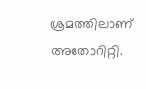ശ്രമത്തിലാണ് അതോറിറ്റി.